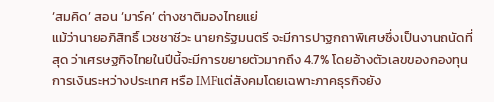‘สมคิด’ สอน ‘มาร์ค’ ต่างชาติมองไทยแย่
แม้ว่านายอภิสิทธิ์ เวชชาชีวะ นายกรัฐมนตรี จะมีการปาฐกถาพิเศษซึ่งเป็นงานถนัดที่สุด ว่าเศรษฐกิจไทยในปีนี้จะมีการขยายตัวมากถึง 4.7% โดยอ้างตัวเลขของกองทุนการเงินระหว่างประเทศ หรือ IMFแต่สังคมโดยเฉพาะภาคธุรกิจยัง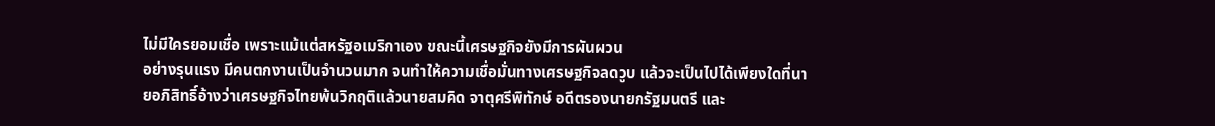ไม่มีใครยอมเชื่อ เพราะแม้แต่สหรัฐอเมริกาเอง ขณะนี้เศรษฐกิจยังมีการผันผวน
อย่างรุนแรง มีคนตกงานเป็นจำนวนมาก จนทำให้ความเชื่อมั่นทางเศรษฐกิจลดวูบ แล้วจะเป็นไปได้เพียงใดที่นายอภิสิทธิ์อ้างว่าเศรษฐกิจไทยพ้นวิกฤติแล้วนายสมคิด จาตุศรีพิทักษ์ อดีตรองนายกรัฐมนตรี และ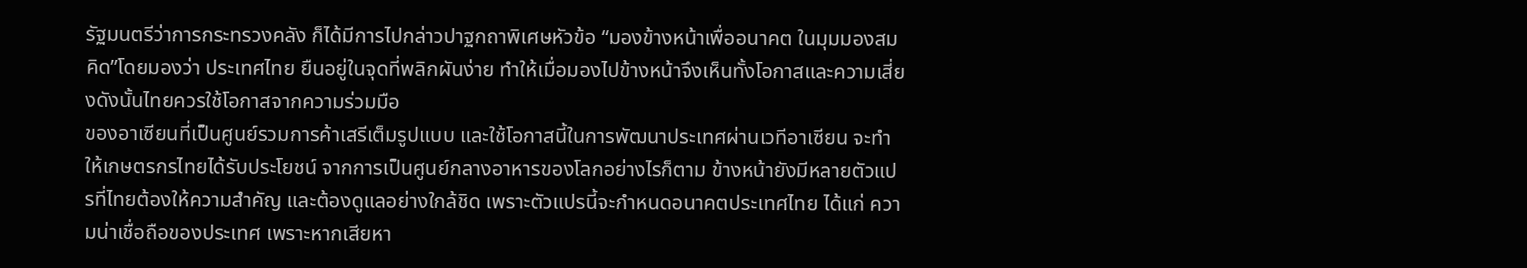รัฐมนตรีว่าการกระทรวงคลัง ก็ได้มีการไปกล่าวปาฐกถาพิเศษหัวข้อ “มองข้างหน้าเพื่ออนาคต ในมุมมองสมคิด”โดยมองว่า ประเทศไทย ยืนอยู่ในจุดที่พลิกผันง่าย ทำให้เมื่อมองไปข้างหน้าจึงเห็นทั้งโอกาสและความเสี่ยงดังนั้นไทยควรใช้โอกาสจากความร่วมมือ
ของอาเซียนที่เป็นศูนย์รวมการค้าเสรีเต็มรูปแบบ และใช้โอกาสนี้ในการพัฒนาประเทศผ่านเวทีอาเซียน จะทำให้เกษตรกรไทยได้รับประโยชน์ จากการเป็นศูนย์กลางอาหารของโลกอย่างไรก็ตาม ข้างหน้ายังมีหลายตัวแปรที่ไทยต้องให้ความสำคัญ และต้องดูแลอย่างใกล้ชิด เพราะตัวแปรนี้จะกำหนดอนาคตประเทศไทย ได้แก่ ความน่าเชื่อถือของประเทศ เพราะหากเสียหา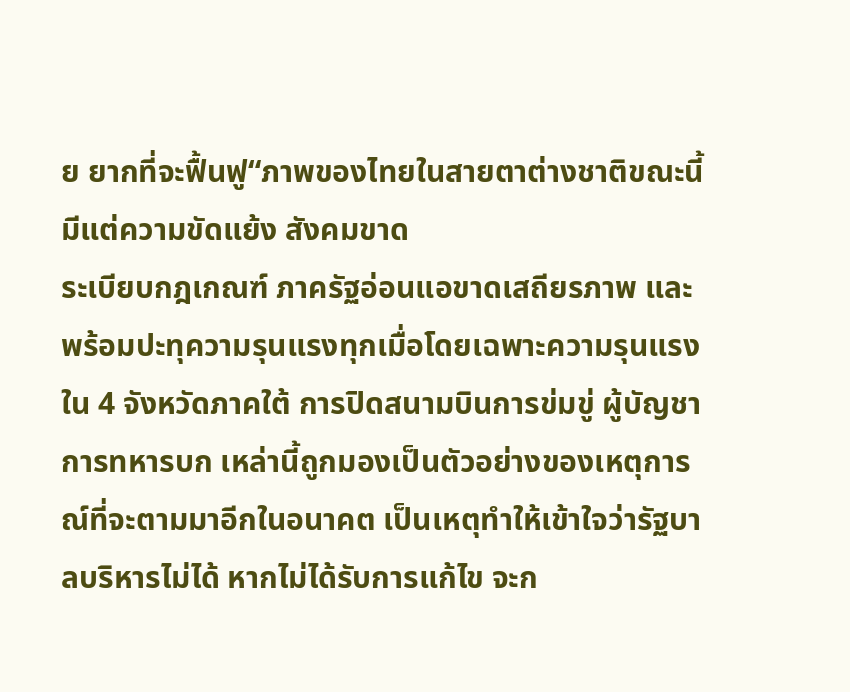ย ยากที่จะฟื้นฟู“ภาพของไทยในสายตาต่างชาติขณะนี้ มีแต่ความขัดแย้ง สังคมขาด
ระเบียบกฎเกณฑ์ ภาครัฐอ่อนแอขาดเสถียรภาพ และพร้อมปะทุความรุนแรงทุกเมื่อโดยเฉพาะความรุนแรงใน 4 จังหวัดภาคใต้ การปิดสนามบินการข่มขู่ ผู้บัญชาการทหารบก เหล่านี้ถูกมองเป็นตัวอย่างของเหตุการณ์ที่จะตามมาอีกในอนาคต เป็นเหตุทำให้เข้าใจว่ารัฐบาลบริหารไม่ได้ หากไม่ได้รับการแก้ไข จะก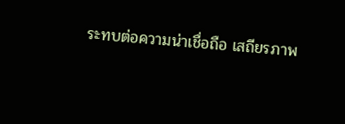ระทบต่อความน่าเชื่อถือ เสถียรภาพ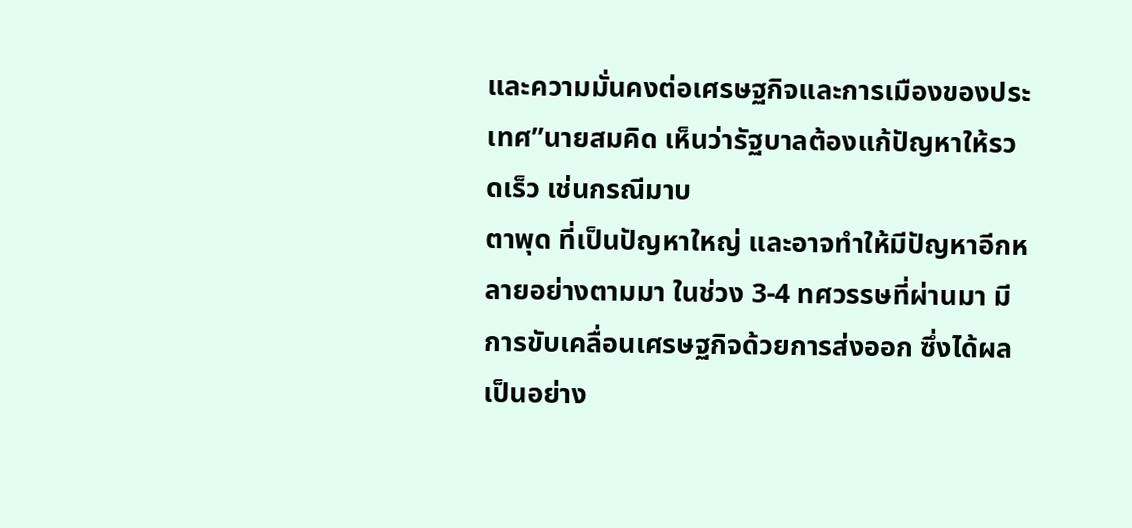และความมั่นคงต่อเศรษฐกิจและการเมืองของประเทศ”นายสมคิด เห็นว่ารัฐบาลต้องแก้ปัญหาให้รวดเร็ว เช่นกรณีมาบ
ตาพุด ที่เป็นปัญหาใหญ่ และอาจทำให้มีปัญหาอีกหลายอย่างตามมา ในช่วง 3-4 ทศวรรษที่ผ่านมา มีการขับเคลื่อนเศรษฐกิจด้วยการส่งออก ซึ่งได้ผลเป็นอย่าง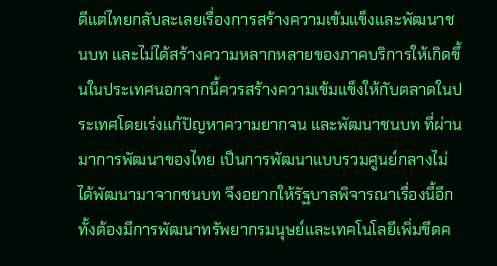ดีแต่ไทยกลับละเลยเรื่องการสร้างความเข้มแข็งและพัฒนาชนบท และไม่ได้สร้างความหลากหลายของภาคบริการให้เกิดขึ้นในประเทศนอกจากนี้ควรสร้างความเข้มแข็งให้กับตลาดในประเทศโดยเร่งแก้ปัญหาความยากจน และพัฒนาชนบท ที่ผ่านมาการพัฒนาของไทย เป็นการพัฒนาแบบรวมศูนย์กลางไม่
ได้พัฒนามาจากชนบท จึงอยากให้รัฐบาลพิจารณาเรื่องนี้อีกทั้งต้องมีการพัฒนาทรัพยากรมนุษย์และเทคโนโลยีเพิ่มขีดค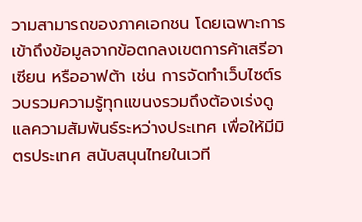วามสามารถของภาคเอกชน โดยเฉพาะการเข้าถึงข้อมูลจากข้อตกลงเขตการค้าเสรีอาเซียน หรืออาฟต้า เช่น การจัดทำเว็บไซต์รวบรวมความรู้ทุกแขนงรวมถึงต้องเร่งดูแลความสัมพันธ์ระหว่างประเทศ เพื่อให้มีมิตรประเทศ สนับสนุนไทยในเวที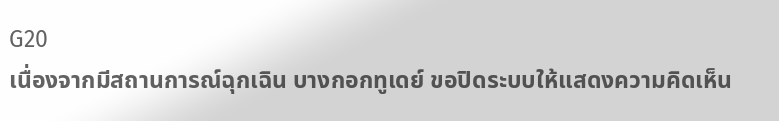G20
เนื่องจากมีสถานการณ์ฉุกเฉิน บางกอกทูเดย์ ขอปิดระบบให้แสดงความคิดเห็น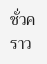ชั่วคราว